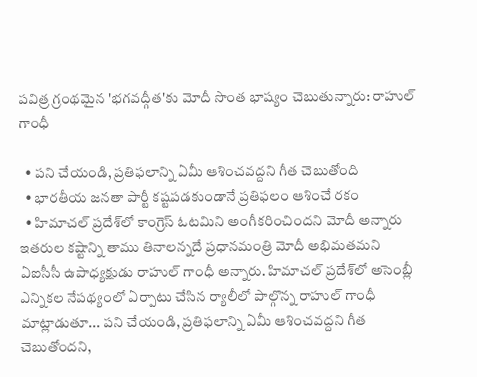పవిత్ర గ్రంథమైన 'భగవద్గీత'కు మోదీ సొంత భాష్యం చెబుతున్నారు: రాహుల్ గాంధీ

  • పని చేయండి, ప్రతిఫలాన్ని ఏమీ ఆశించవద్దని గీత చెబుతోంది
  • భార‌తీయ జ‌న‌తా పార్టీ కష్టపడకుండానే ప్రతిఫలం ఆశించే ర‌కం
  • హిమాచల్ ప్రదేశ్‌లో కాంగ్రెస్ ఓటమిని అంగీకరించిందని మోదీ అన్నారు
ఇతరుల కష్టాన్ని తాము తినాలన్నదే ప్ర‌ధాన‌మంత్రి మోదీ అభిమతమని ఏఐసీసీ ఉపాధ్య‌క్షుడు రాహుల్ గాంధీ అన్నారు. హిమాచల్ ప్రదేశ్‌లో అసెంబ్లీ ఎన్నిక‌ల నేప‌థ్యంలో ఏర్పాటు చేసిన ర్యాలీలో పాల్గొన్న‌ రాహుల్ గాంధీ మాట్లాడుతూ... పని చేయండి, ప్రతిఫలాన్ని ఏమీ ఆశించవద్దని గీత చెబుతోందని,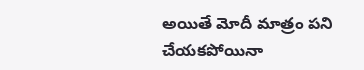అయితే మోదీ మాత్రం పని చేయకపోయినా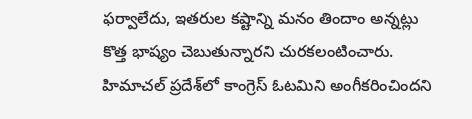ఫర్వాలేదు, ఇతరుల కష్టాన్ని మనం తిందాం అన్న‌ట్లు కొత్త‌ భాష్యం చెబుతున్నారని చుర‌క‌లంటించారు. హిమాచల్ ప్రదేశ్‌లో కాంగ్రెస్ ఓటమిని అంగీకరించిందని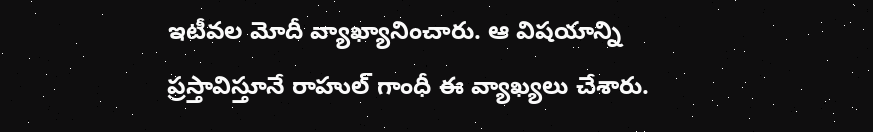ఇటీవ‌ల మోదీ వ్యాఖ్యానించారు. ఆ విష‌యాన్ని ప్ర‌స్తావిస్తూనే రాహుల్ గాంధీ ఈ వ్యాఖ్య‌లు చేశారు.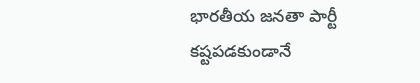భార‌తీయ జ‌న‌తా పార్టీ కష్టపడకుండానే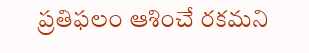ప్రతిఫలం ఆశించే రకమని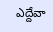ఎద్దేవా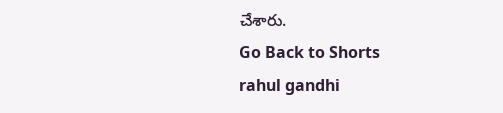చేశారు.
Go Back to Shorts
rahul gandhi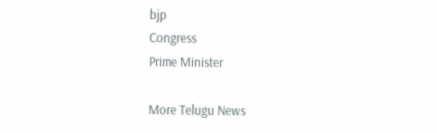bjp
Congress
Prime Minister

More Telugu News